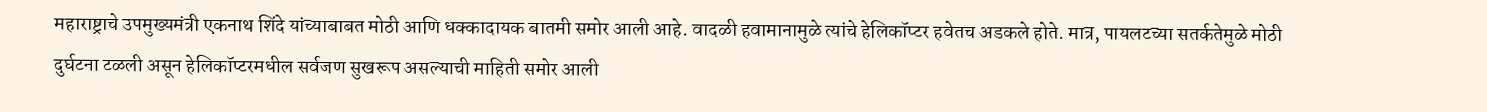महाराष्ट्राचे उपमुख्यमंत्री एकनाथ शिंदे यांच्याबाबत मोठी आणि धक्कादायक बातमी समोर आली आहे. वादळी हवामानामुळे त्यांचे हेलिकॉप्टर हवेतच अडकले होते. मात्र, पायलटच्या सतर्कतेमुळे मोठी दुर्घटना टळली असून हेलिकॉप्टरमधील सर्वजण सुखरूप असल्याची माहिती समोर आली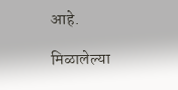आहे.

मिळालेल्या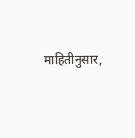माहितीनुसार,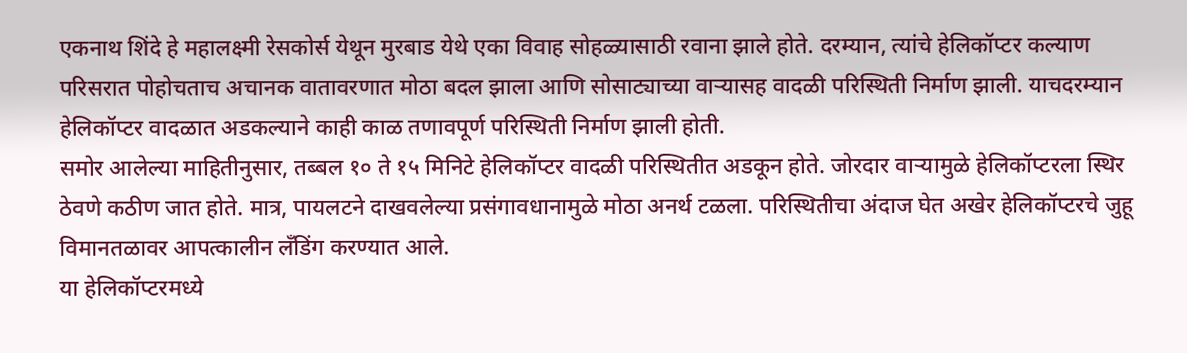एकनाथ शिंदे हे महालक्ष्मी रेसकोर्स येथून मुरबाड येथे एका विवाह सोहळ्यासाठी रवाना झाले होते. दरम्यान, त्यांचे हेलिकॉप्टर कल्याण परिसरात पोहोचताच अचानक वातावरणात मोठा बदल झाला आणि सोसाट्याच्या वाऱ्यासह वादळी परिस्थिती निर्माण झाली. याचदरम्यान हेलिकॉप्टर वादळात अडकल्याने काही काळ तणावपूर्ण परिस्थिती निर्माण झाली होती.
समोर आलेल्या माहितीनुसार, तब्बल १० ते १५ मिनिटे हेलिकॉप्टर वादळी परिस्थितीत अडकून होते. जोरदार वाऱ्यामुळे हेलिकॉप्टरला स्थिर ठेवणे कठीण जात होते. मात्र, पायलटने दाखवलेल्या प्रसंगावधानामुळे मोठा अनर्थ टळला. परिस्थितीचा अंदाज घेत अखेर हेलिकॉप्टरचे जुहू विमानतळावर आपत्कालीन लँडिंग करण्यात आले.
या हेलिकॉप्टरमध्ये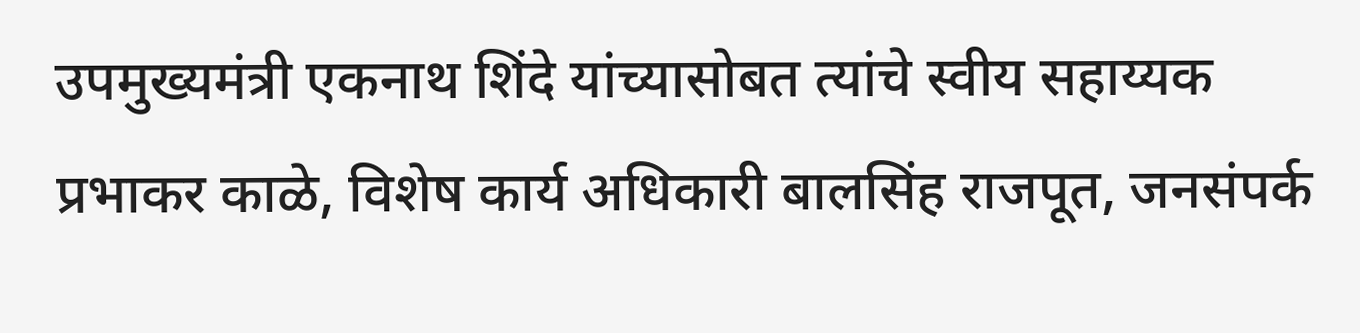उपमुख्यमंत्री एकनाथ शिंदे यांच्यासोबत त्यांचे स्वीय सहाय्यक प्रभाकर काळे, विशेष कार्य अधिकारी बालसिंह राजपूत, जनसंपर्क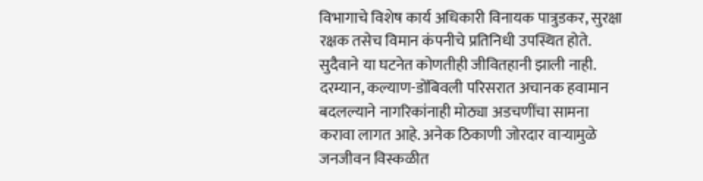विभागाचे विशेष कार्य अधिकारी विनायक पात्रुडकर, सुरक्षा रक्षक तसेच विमान कंपनीचे प्रतिनिधी उपस्थित होते. सुदैवाने या घटनेत कोणतीही जीवितहानी झाली नाही.
दरम्यान, कल्याण-डोंबिवली परिसरात अचानक हवामान बदलल्याने नागरिकांनाही मोठ्या अडचणींचा सामना करावा लागत आहे. अनेक ठिकाणी जोरदार वाऱ्यामुळे जनजीवन विस्कळीत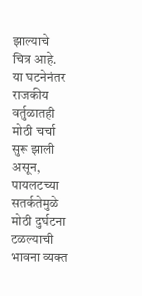झाल्याचे चित्र आहे.
या घटनेनंतर राजकीय वर्तुळातही मोठी चर्चा सुरू झाली असून, पायलटच्या सतर्कतेमुळे मोठी दुर्घटना टळल्याची भावना व्यक्त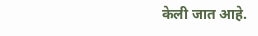केली जात आहे.